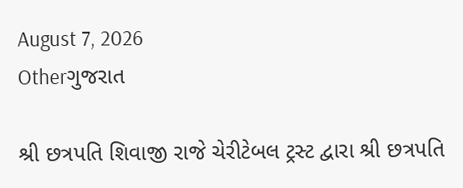August 7, 2026
Otherગુજરાત

શ્રી છત્રપતિ શિવાજી રાજે ચેરીટેબલ ટ્રસ્ટ દ્વારા શ્રી છત્રપતિ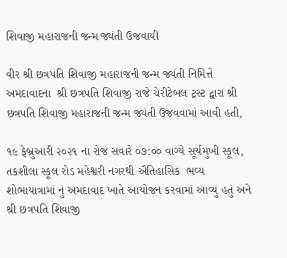શિવાજી મહારાજની જન્મ જ્યંતી ઉજવાયી

વીર શ્રી છત્રપતિ શિવાજી મહારાજની જન્મ જ્યંતી નિમિત્તે અમદાવાદના  શ્રી છત્રપતિ શિવાજી રાજે ચેરીટેબલ ટ્રસ્ટ દ્વારા શ્રી છત્રપતિ શિવાજી મહારાજની જન્મ જ્યંતી ઉજવવામાં આવી હતી,

૧૯ ફેબ્રુઆરી ૨૦૨૧ ના રોજ સવારે ૦૭:૦૦ વાગ્યે સૂર્યમુખી સ્કૂલ, તકશીલા સ્કૂલ રોડ મહેશ્વરી નગરથી ઐતિહાસિક  ભવ્ય શોભાયાત્રામાં નું અમદાવાદ ખાતે આયોજન કરવામાં આવ્યું હતું અને શ્રી છત્રપતિ શિવાજી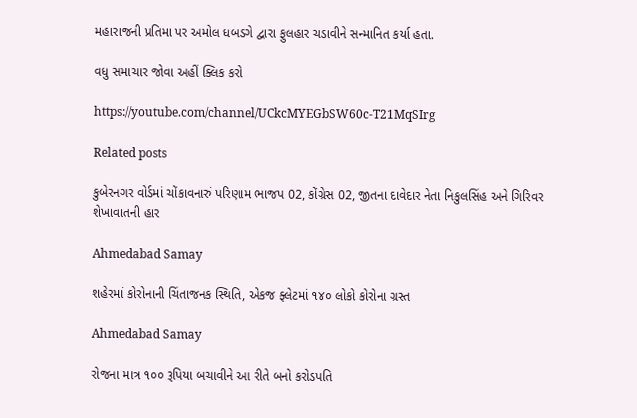મહારાજની પ્રતિમા પર અમોલ ધબડગે દ્વારા ફુલહાર ચડાવીને સન્માનિત કર્યા હતા.

વધુ સમાચાર જોવા અહીં ક્લિક કરો

https://youtube.com/channel/UCkcMYEGbSW60c-T21MqSIrg

Related posts

કુબેરનગર વોર્ડમાં ચોંકાવનારું પરિણામ ભાજપ 02, કોંગ્રેસ 02, જીતના દાવેદાર નેતા નિકુલસિંહ અને ગિરિવર શેખાવાતની હાર

Ahmedabad Samay

શહેરમાં કોરોનાની ચિંતાજનક સ્થિતિ, એકજ ફ્લેટમાં ૧૪૦ લોકો કોરોના ગ્રસ્ત

Ahmedabad Samay

રોજના માત્ર ૧૦૦ રૂપિયા બચાવીને આ રીતે બનો કરોડપતિ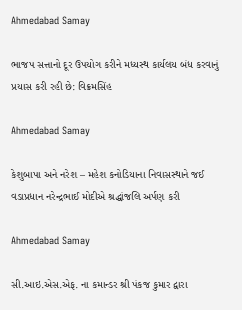Ahmedabad Samay

ભાજપ સત્તાનો દૂર ઉપયોગ કરીને મધ્યસ્થ કાર્યલય બંધ કરવાનું પ્રયાસ કરી રહી છે: વિક્રમસિંહ

Ahmedabad Samay

કેશુબાપા અને નરેશ – મહેશ કનોડિયાના નિવાસસ્થાને જઈ વડાપ્રધાન નરેન્દ્રભાઈ મોદીએ શ્રદ્ધાંજલિ અર્પણ કરી

Ahmedabad Samay

સી.આઇ.એસ.એફ. ના કમાન્ડર શ્રી પંકજ કુમાર દ્વારા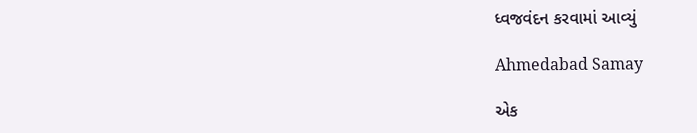ધ્વજવંદન કરવામાં આવ્યું

Ahmedabad Samay

એક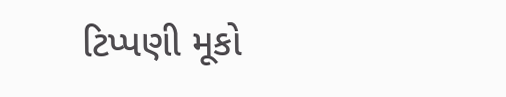ટિપ્પણી મૂકો